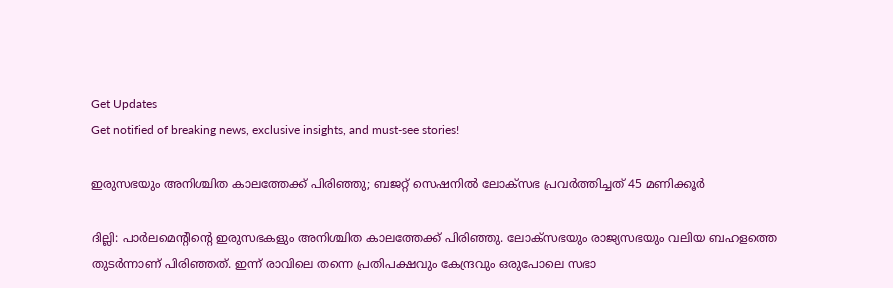Get Updates
Get notified of breaking news, exclusive insights, and must-see stories!

ഇരുസഭയും അനിശ്ചിത കാലത്തേക്ക് പിരിഞ്ഞു; ബജറ്റ് സെഷനില്‍ ലോക്‌സഭ പ്രവര്‍ത്തിച്ചത് 45 മണിക്കൂര്‍

ദില്ലി: പാര്‍ലമെന്റിന്റെ ഇരുസഭകളും അനിശ്ചിത കാലത്തേക്ക് പിരിഞ്ഞു. ലോക്‌സഭയും രാജ്യസഭയും വലിയ ബഹളത്തെ തുടര്‍ന്നാണ് പിരിഞ്ഞത്. ഇന്ന് രാവിലെ തന്നെ പ്രതിപക്ഷവും കേന്ദ്രവും ഒരുപോലെ സഭാ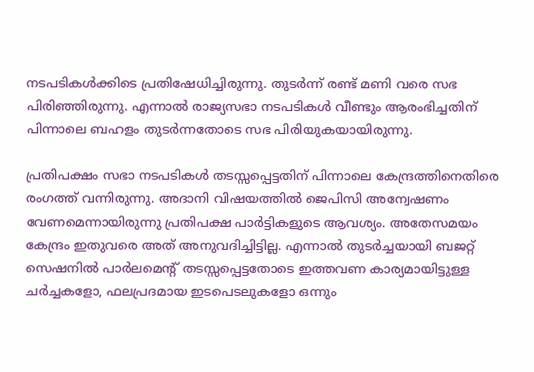നടപടികള്‍ക്കിടെ പ്രതിഷേധിച്ചിരുന്നു. തുടര്‍ന്ന് രണ്ട് മണി വരെ സഭ പിരിഞ്ഞിരുന്നു. എന്നാല്‍ രാജ്യസഭാ നടപടികള്‍ വീണ്ടും ആരംഭിച്ചതിന് പിന്നാലെ ബഹളം തുടര്‍ന്നതോടെ സഭ പിരിയുകയായിരുന്നു.

പ്രതിപക്ഷം സഭാ നടപടികള്‍ തടസ്സപ്പെട്ടതിന് പിന്നാലെ കേന്ദ്രത്തിനെതിരെ രംഗത്ത് വന്നിരുന്നു. അദാനി വിഷയത്തില്‍ ജെപിസി അന്വേഷണം വേണമെന്നായിരുന്നു പ്രതിപക്ഷ പാര്‍ട്ടികളുടെ ആവശ്യം. അതേസമയം കേന്ദ്രം ഇതുവരെ അത് അനുവദിച്ചിട്ടില്ല. എന്നാല്‍ തുടര്‍ച്ചയായി ബജറ്റ് സെഷനില്‍ പാര്‍ലമെന്റ് തടസ്സപ്പെട്ടതോടെ ഇത്തവണ കാര്യമായിട്ടുള്ള ചര്‍ച്ചകളോ, ഫലപ്രദമായ ഇടപെടലുകളോ ഒന്നും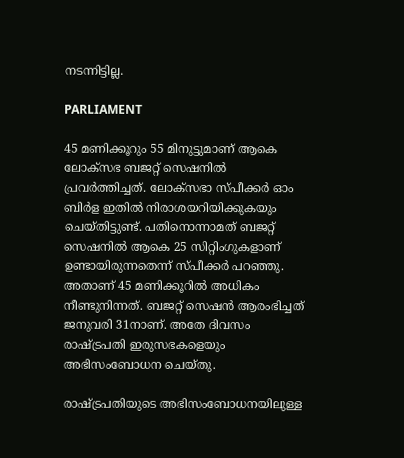നടന്നിട്ടില്ല.

PARLIAMENT

45 മണിക്കൂറും 55 മിനുട്ടുമാണ് ആകെ ലോക്‌സഭ ബജറ്റ് സെഷനില്‍ പ്രവര്‍ത്തിച്ചത്. ലോക്‌സഭാ സ്പീക്കര്‍ ഓം ബിര്‍ള ഇതില്‍ നിരാശയറിയിക്കുകയും ചെയ്തിട്ടുണ്ട്. പതിനൊന്നാമത് ബജറ്റ് സെഷനില്‍ ആകെ 25 സിറ്റിംഗുകളാണ് ഉണ്ടായിരുന്നതെന്ന് സ്പീക്കര്‍ പറഞ്ഞു. അതാണ് 45 മണിക്കൂറില്‍ അധികം നീണ്ടുനിന്നത്. ബജറ്റ് സെഷന്‍ ആരംഭിച്ചത് ജനുവരി 31നാണ്. അതേ ദിവസം രാഷ്ട്രപതി ഇരുസഭകളെയും അഭിസംബോധന ചെയ്തു.

രാഷ്ട്രപതിയുടെ അഭിസംബോധനയിലുള്ള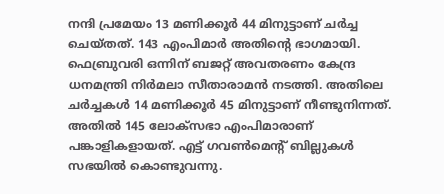നന്ദി പ്രമേയം 13 മണിക്കൂര്‍ 44 മിനുട്ടാണ് ചര്‍ച്ച ചെയ്തത്. 143 എംപിമാര്‍ അതിന്റെ ഭാഗമായി. ഫെബ്രുവരി ഒന്നിന് ബജറ്റ് അവതരണം കേന്ദ്ര ധനമന്ത്രി നിര്‍മലാ സീതാരാമന്‍ നടത്തി. അതിലെ ചര്‍ച്ചകള്‍ 14 മണിക്കൂര്‍ 45 മിനുട്ടാണ് നീണ്ടുനിന്നത്. അതില്‍ 145 ലോക്‌സഭാ എംപിമാരാണ് പങ്കാളികളായത്. എട്ട് ഗവണ്‍മെന്റ് ബില്ലുകള്‍ സഭയില്‍ കൊണ്ടുവന്നു.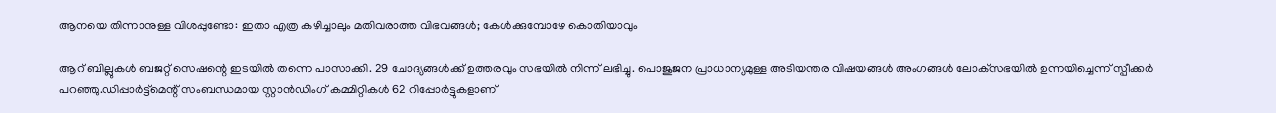ആനയെ തിന്നാനുള്ള വിശപ്പുണ്ടോ: ഇതാ എത്ര കഴിച്ചാലും മതിവരാത്ത വിഭവങ്ങള്‍; കേള്‍ക്കുമ്പോഴേ കൊതിയാവും

ആറ് ബില്ലുകള്‍ ബജറ്റ് സെഷന്റെ ഇടയില്‍ തന്നെ പാസാക്കി. 29 ചോദ്യങ്ങള്‍ക്ക് ഉത്തരവും സഭയില്‍ നിന്ന് ലഭിച്ചു. പൊജുജന പ്രാധാന്യമുള്ള അടിയന്തര വിഷയങ്ങള്‍ അംഗങ്ങള്‍ ലോക്‌സഭയില്‍ ഉന്നയിച്ചെന്ന് സ്പീക്കര്‍ പറഞ്ഞു.ഡിപ്പാര്‍ട്ട്‌മെന്റ് സംബന്ധമായ സ്റ്റാന്‍ഡിംഗ് കമ്മിറ്റികള്‍ 62 റിപ്പോര്‍ട്ടുകളാണ്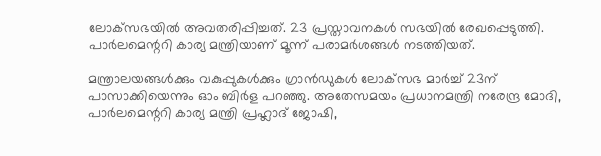ലോക്‌സഭയില്‍ അവതരിപ്പിച്ചത്. 23 പ്രസ്താവനകള്‍ സഭയില്‍ രേഖപ്പെടുത്തി. പാര്‍ലമെന്ററി കാര്യ മന്ത്രിയാണ് മൂന്ന് പരാമര്‍ശങ്ങള്‍ നടത്തിയത്.

മന്ത്രാലയങ്ങള്‍ക്കും വകുപ്പുകള്‍ക്കും ഗ്രാന്‍ഡുകള്‍ ലോക്‌സഭ മാര്‍ച്ച് 23ന് പാസാക്കിയെന്നും ഓം ബിര്‍ള പറഞ്ഞു. അതേസമയം പ്രധാനമന്ത്രി നരേന്ദ്ര മോദി, പാര്‍ലമെന്ററി കാര്യ മന്ത്രി പ്രഹ്ലാദ് ജോഷി,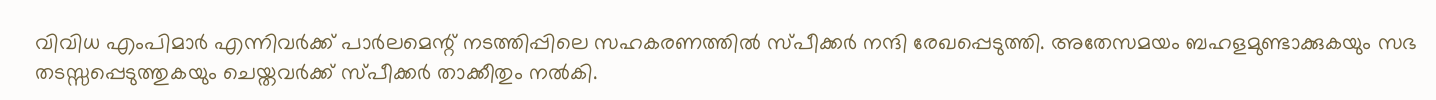വിവിധ എംപിമാര്‍ എന്നിവര്‍ക്ക് പാര്‍ലമെന്റ് നടത്തിപ്പിലെ സഹകരണത്തില്‍ സ്പീക്കര്‍ നന്ദി രേഖപ്പെടുത്തി. അതേസമയം ബഹളമുണ്ടാക്കുകയും സഭ തടസ്സപ്പെടുത്തുകയും ചെയ്തവര്‍ക്ക് സ്പീക്കര്‍ താക്കീതും നല്‍കി.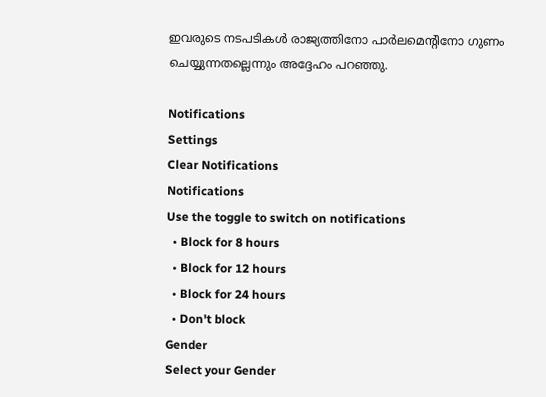ഇവരുടെ നടപടികള്‍ രാജ്യത്തിനോ പാര്‍ലമെന്റിനോ ഗുണം ചെയ്യുന്നതല്ലെന്നും അദ്ദേഹം പറഞ്ഞു.

Notifications
Settings
Clear Notifications
Notifications
Use the toggle to switch on notifications
  • Block for 8 hours
  • Block for 12 hours
  • Block for 24 hours
  • Don't block
Gender
Select your Gender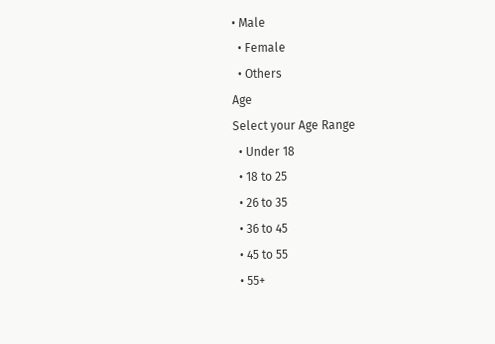• Male
  • Female
  • Others
Age
Select your Age Range
  • Under 18
  • 18 to 25
  • 26 to 35
  • 36 to 45
  • 45 to 55
  • 55+